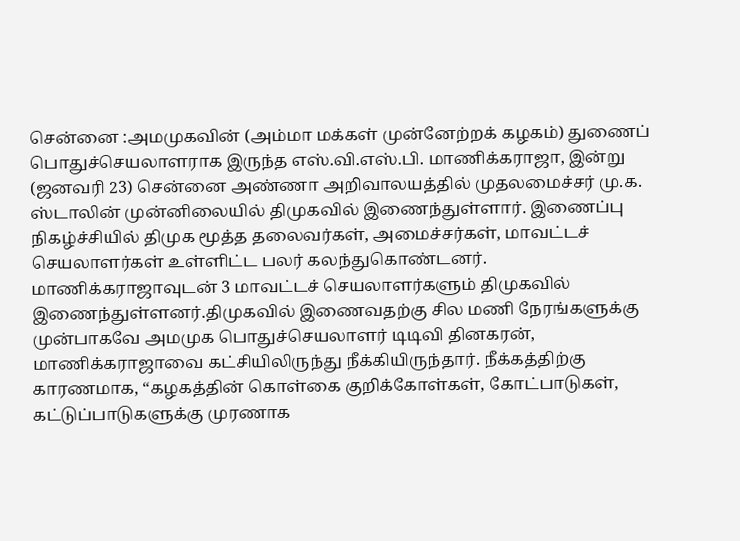சென்னை :அமமுகவின் (அம்மா மக்கள் முன்னேற்றக் கழகம்) துணைப் பொதுச்செயலாளராக இருந்த எஸ்.வி.எஸ்.பி. மாணிக்கராஜா, இன்று (ஜனவரி 23) சென்னை அண்ணா அறிவாலயத்தில் முதலமைச்சர் மு.க. ஸ்டாலின் முன்னிலையில் திமுகவில் இணைந்துள்ளார். இணைப்பு நிகழ்ச்சியில் திமுக மூத்த தலைவர்கள், அமைச்சர்கள், மாவட்டச் செயலாளர்கள் உள்ளிட்ட பலர் கலந்துகொண்டனர்.
மாணிக்கராஜாவுடன் 3 மாவட்டச் செயலாளர்களும் திமுகவில் இணைந்துள்ளனர்.திமுகவில் இணைவதற்கு சில மணி நேரங்களுக்கு முன்பாகவே அமமுக பொதுச்செயலாளர் டிடிவி தினகரன், மாணிக்கராஜாவை கட்சியிலிருந்து நீக்கியிருந்தார். நீக்கத்திற்கு காரணமாக, “கழகத்தின் கொள்கை குறிக்கோள்கள், கோட்பாடுகள், கட்டுப்பாடுகளுக்கு முரணாக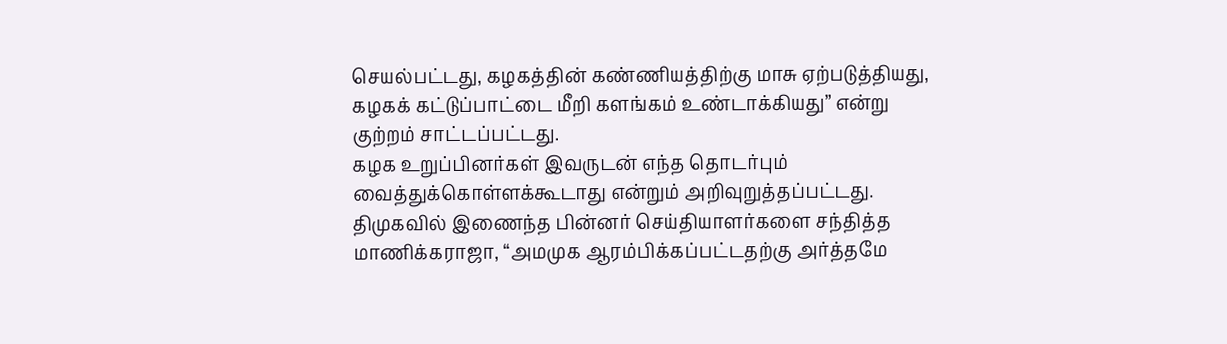செயல்பட்டது, கழகத்தின் கண்ணியத்திற்கு மாசு ஏற்படுத்தியது, கழகக் கட்டுப்பாட்டை மீறி களங்கம் உண்டாக்கியது” என்று குற்றம் சாட்டப்பட்டது.
கழக உறுப்பினர்கள் இவருடன் எந்த தொடர்பும் வைத்துக்கொள்ளக்கூடாது என்றும் அறிவுறுத்தப்பட்டது. திமுகவில் இணைந்த பின்னர் செய்தியாளர்களை சந்தித்த மாணிக்கராஜா, “அமமுக ஆரம்பிக்கப்பட்டதற்கு அர்த்தமே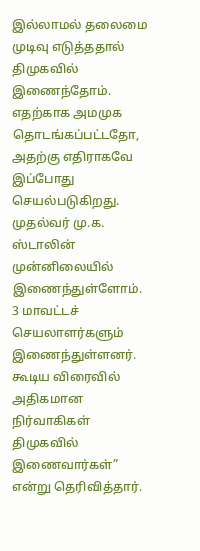இல்லாமல் தலைமை முடிவு எடுத்ததால் திமுகவில் இணைந்தோம். எதற்காக அமமுக தொடங்கப்பட்டதோ, அதற்கு எதிராகவே இப்போது செயல்படுகிறது.
முதல்வர் மு.க. ஸ்டாலின் முன்னிலையில் இணைந்துள்ளோம். 3 மாவட்டச் செயலாளர்களும் இணைந்துள்ளனர். கூடிய விரைவில் அதிகமான நிர்வாகிகள் திமுகவில் இணைவார்கள்” என்று தெரிவித்தார்.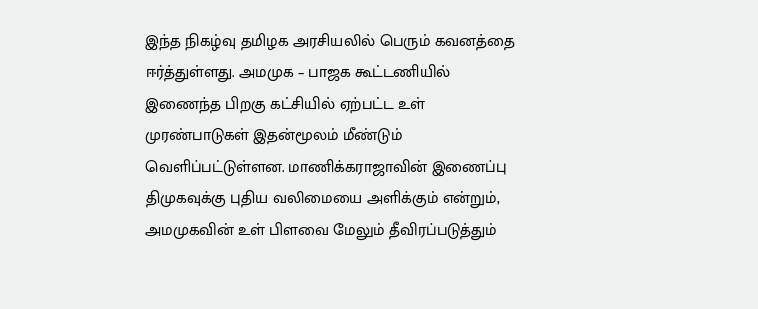இந்த நிகழ்வு தமிழக அரசியலில் பெரும் கவனத்தை ஈர்த்துள்ளது. அமமுக – பாஜக கூட்டணியில் இணைந்த பிறகு கட்சியில் ஏற்பட்ட உள் முரண்பாடுகள் இதன்மூலம் மீண்டும் வெளிப்பட்டுள்ளன. மாணிக்கராஜாவின் இணைப்பு திமுகவுக்கு புதிய வலிமையை அளிக்கும் என்றும், அமமுகவின் உள் பிளவை மேலும் தீவிரப்படுத்தும்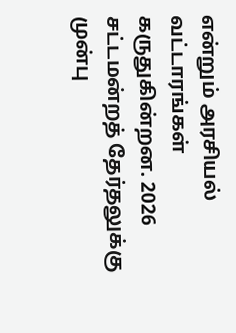என்றும் அரசியல் வட்டாரங்கள் கருதுகின்றன. 2026 சட்டமன்றத் தேர்தலுக்கு முன்பு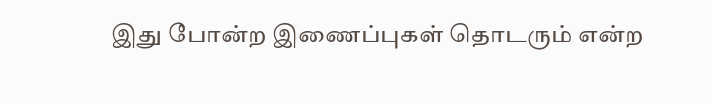இது போன்ற இணைப்புகள் தொடரும் என்ற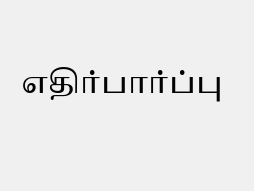எதிர்பார்ப்பு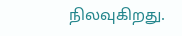நிலவுகிறது.